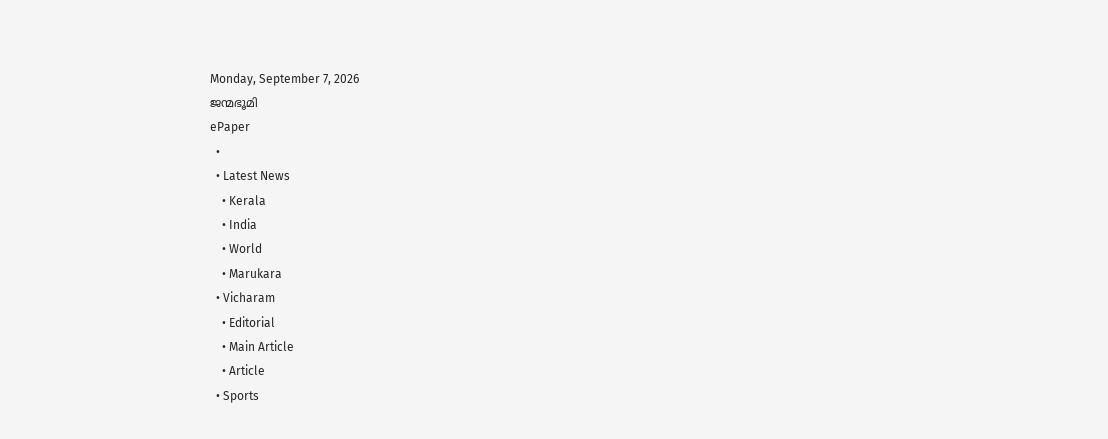Monday, September 7, 2026
ജന്മഭൂമി
ePaper
  •
  • Latest News
    • Kerala
    • India
    • World
    • Marukara
  • Vicharam
    • Editorial
    • Main Article
    • Article
  • Sports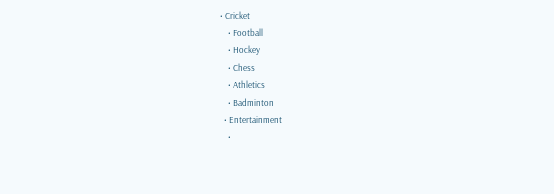• Cricket
    • Football
    • Hockey
    • Chess
    • Athletics
    • Badminton
  • Entertainment
    •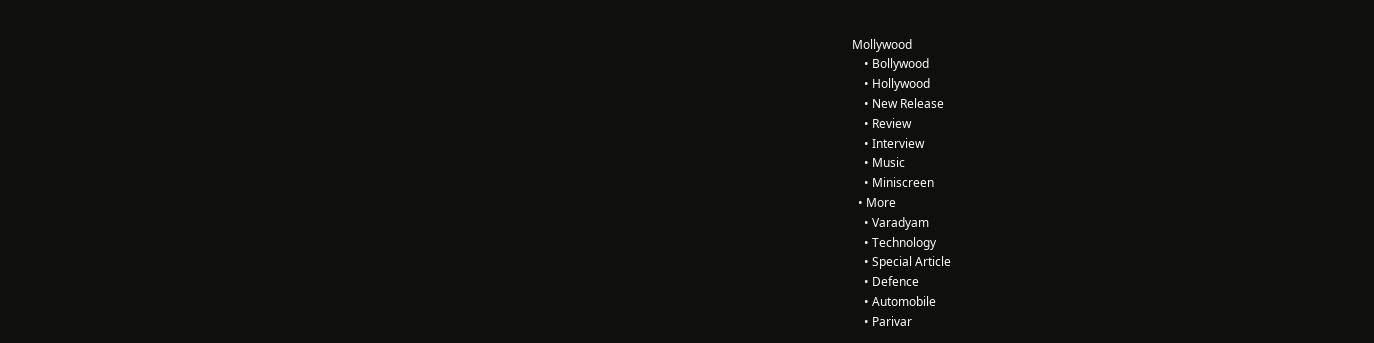Mollywood
    • Bollywood
    • Hollywood
    • New Release
    • Review
    • Interview
    • Music
    • Miniscreen
  • More
    • Varadyam
    • Technology
    • Special Article
    • Defence
    • Automobile
    • Parivar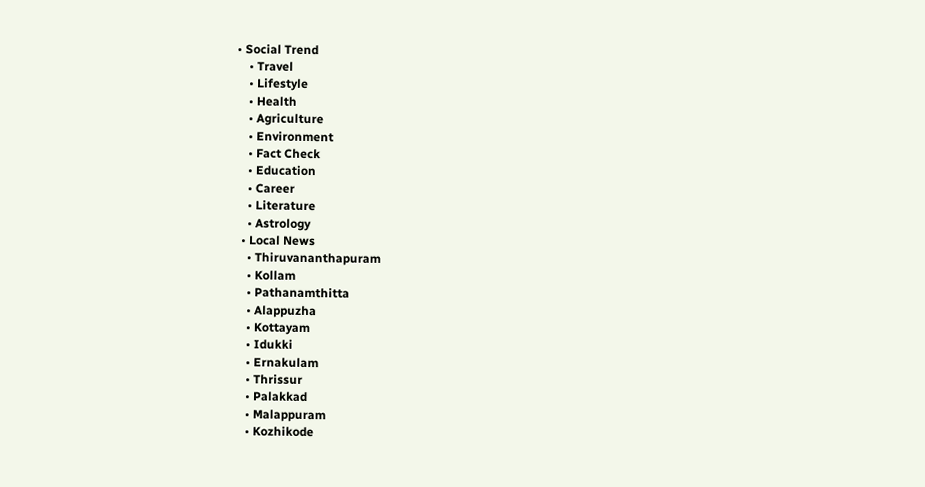• Social Trend
    • Travel
    • Lifestyle
    • Health
    • Agriculture
    • Environment
    • Fact Check
    • Education
    • Career
    • Literature
    • Astrology
  • Local News
    • Thiruvananthapuram
    • Kollam
    • Pathanamthitta
    • Alappuzha
    • Kottayam
    • Idukki
    • Ernakulam
    • Thrissur
    • Palakkad
    • Malappuram
    • Kozhikode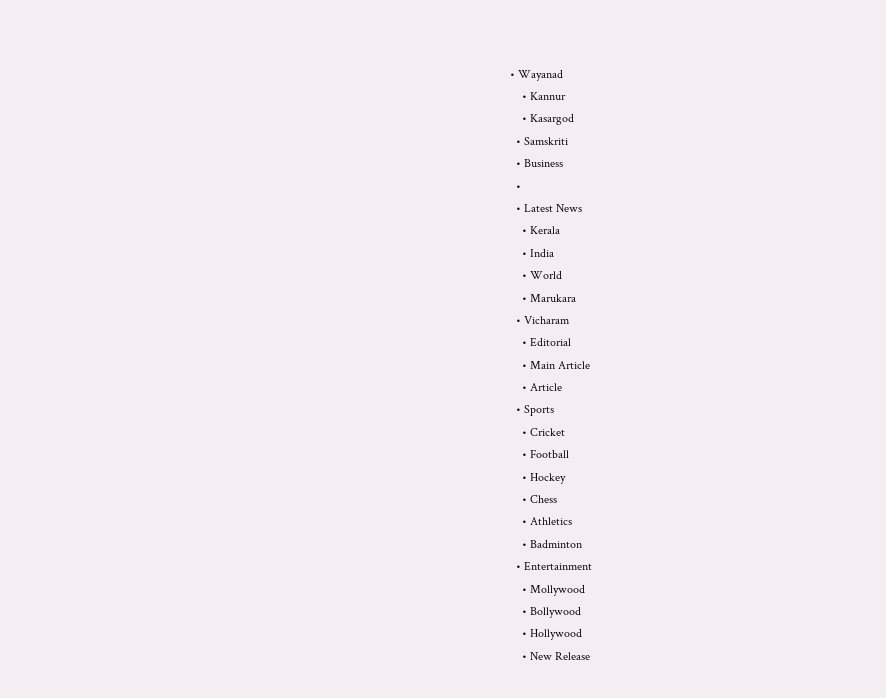• Wayanad
    • Kannur
    • Kasargod
  • Samskriti
  • Business
  •
  • Latest News
    • Kerala
    • India
    • World
    • Marukara
  • Vicharam
    • Editorial
    • Main Article
    • Article
  • Sports
    • Cricket
    • Football
    • Hockey
    • Chess
    • Athletics
    • Badminton
  • Entertainment
    • Mollywood
    • Bollywood
    • Hollywood
    • New Release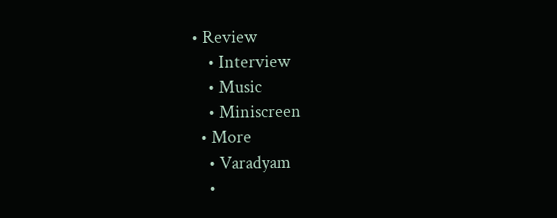• Review
    • Interview
    • Music
    • Miniscreen
  • More
    • Varadyam
    •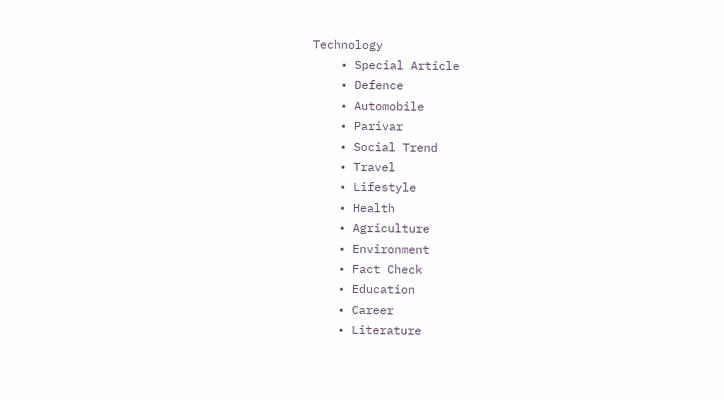Technology
    • Special Article
    • Defence
    • Automobile
    • Parivar
    • Social Trend
    • Travel
    • Lifestyle
    • Health
    • Agriculture
    • Environment
    • Fact Check
    • Education
    • Career
    • Literature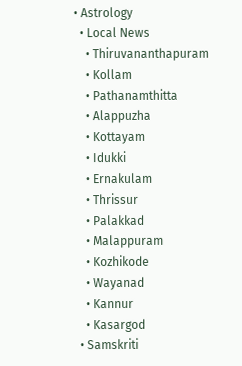• Astrology
  • Local News
    • Thiruvananthapuram
    • Kollam
    • Pathanamthitta
    • Alappuzha
    • Kottayam
    • Idukki
    • Ernakulam
    • Thrissur
    • Palakkad
    • Malappuram
    • Kozhikode
    • Wayanad
    • Kannur
    • Kasargod
  • Samskriti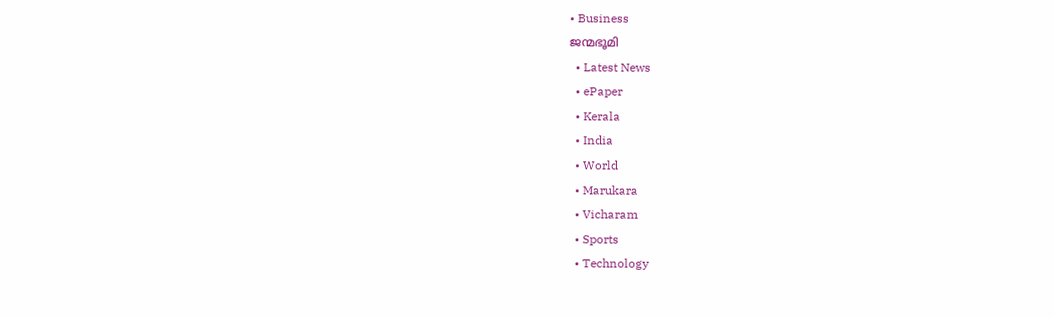• Business
ജന്മഭൂമി
  • Latest News
  • ePaper
  • Kerala
  • India
  • World
  • Marukara
  • Vicharam
  • Sports
  • Technology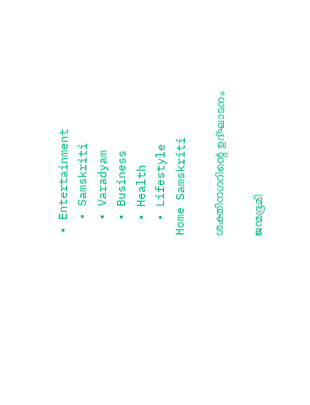• Entertainment
  • Samskriti
  • Varadyam
  • Business
  • Health
  • Lifestyle
Home Samskriti

ശക്തിനഗറിന്റെ ഉദ്ഘാടനം

ജന്മഭൂമി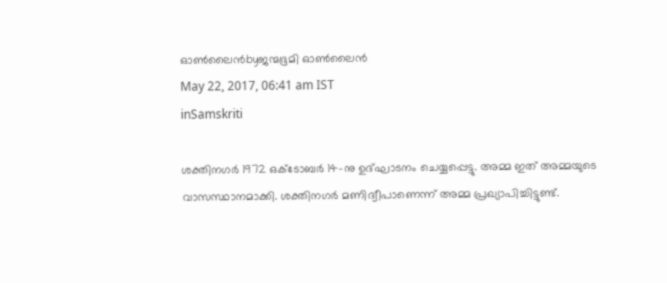ഓണ്‍ലൈന്‍byജന്മഭൂമി ഓണ്‍ലൈന്‍
May 22, 2017, 06:41 am IST
inSamskriti

ശക്തിനഗര്‍ 1972 ഒക്‌ടോബര്‍ 14-നു ഉദ്ഘാടനം ചെയ്യപ്പെട്ടു. അമ്മ ഇത് അമ്മയുടെ വാസസ്ഥാനമാക്കി. ശക്തിനഗര്‍ മണിദ്വീപാണെന്ന് അമ്മ പ്രഖ്യാപിച്ചിട്ടുണ്ട്.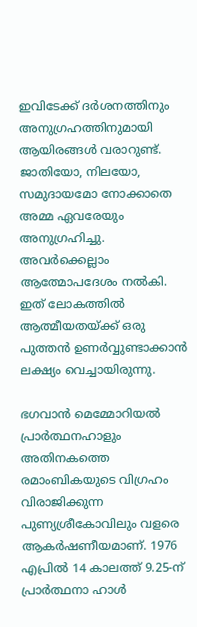ഇവിടേക്ക് ദര്‍ശനത്തിനും അനുഗ്രഹത്തിനുമായി ആയിരങ്ങള്‍ വരാറുണ്ട്. ജാതിയോ, നിലയോ, സമുദായമോ നോക്കാതെ അമ്മ ഏവരേയും അനുഗ്രഹിച്ചു. അവര്‍ക്കെല്ലാം ആത്മോപദേശം നല്‍കി. ഇത് ലോകത്തില്‍ ആത്മീയതയ്‌ക്ക് ഒരു പുത്തന്‍ ഉണര്‍വ്വുണ്ടാക്കാന്‍ ലക്ഷ്യം വെച്ചായിരുന്നു.

ഭഗവാന്‍ മെമ്മോറിയല്‍ പ്രാര്‍ത്ഥനഹാളും അതിനകത്തെ രമാംബികയുടെ വിഗ്രഹം വിരാജിക്കുന്ന പുണ്യശ്രീകോവിലും വളരെ ആകര്‍ഷണീയമാണ്. 1976 എപ്രില്‍ 14 കാലത്ത് 9.25-ന് പ്രാര്‍ത്ഥനാ ഹാള്‍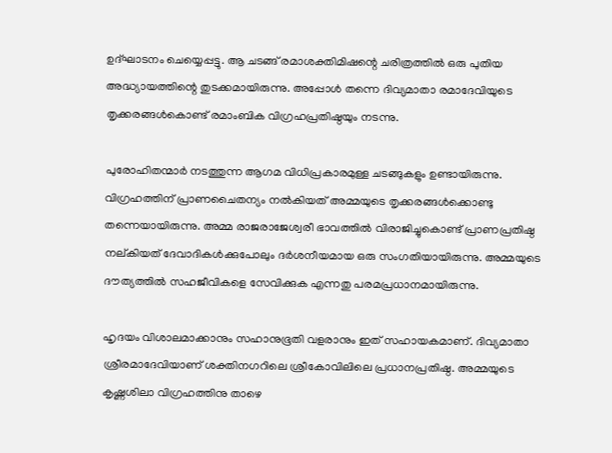ഉദ്ഘാടനം ചെയ്യെപ്പട്ടു. ആ ചടങ്ങ് രമാശക്തിമിഷന്റെ ചരിത്രത്തില്‍ ഒരു പുതിയ അദ്ധ്യായത്തിന്റെ തുടക്കമായിരുന്നു. അപ്പോള്‍ തന്നെ ദിവ്യമാതാ രമാദേവിയുടെ തൃക്കരങ്ങള്‍കൊണ്ട് രമാംബിക വിഗ്രഹപ്രതിഷ്ഠയും നടന്നു.

പുരോഹിതന്മാര്‍ നടത്തുന്ന ആഗമ വിധിപ്രകാരമുള്ള ചടങ്ങുകളും ഉണ്ടായിരുന്നു. വിഗ്രഹത്തിന് പ്രാണചൈതന്യം നല്‍കിയത് അമ്മയുടെ തൃക്കരങ്ങള്‍ക്കൊണ്ടു തന്നെയായിരുന്നു. അമ്മ രാജരാജേശ്വരീ ഭാവത്തില്‍ വിരാജിച്ചുകൊണ്ട് പ്രാണപ്രതിഷ്ഠ നല്കിയത് ദേവാദികള്‍ക്കുപോലും ദര്‍ശനീയമായ ഒരു സംഗതിയായിരുന്നു. അമ്മയുടെ ദൗത്യത്തില്‍ സഹജീവികളെ സേവിക്കുക എന്നതു പരമപ്രധാനമായിരുന്നു.

ഹൃദയം വിശാലമാക്കാനും സഹാനുഭൂതി വളരാനും ഇത് സഹായകമാണ്. ദിവ്യമാതാ ശ്രീരമാദേവിയാണ് ശക്തിനഗറിലെ ശ്രീകോവിലിലെ പ്രധാനപ്രതിഷ്ഠ. അമ്മയുടെ കൃഷ്ണശിലാ വിഗ്രഹത്തിനു താഴെ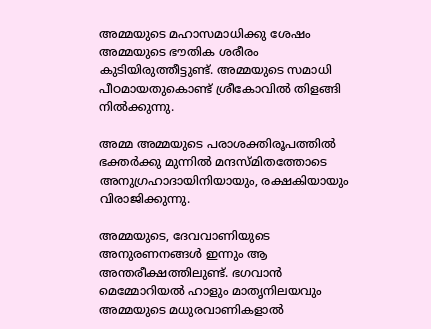അമ്മയുടെ മഹാസമാധിക്കു ശേഷം അമ്മയുടെ ഭൗതിക ശരീരം കുടിയിരുത്തീട്ടുണ്ട്. അമ്മയുടെ സമാധി പീഠമായതുകൊണ്ട് ശ്രീകോവില്‍ തിളങ്ങി നില്‍ക്കുന്നു.

അമ്മ അമ്മയുടെ പരാശക്തിരൂപത്തില്‍ ഭക്തര്‍ക്കു മുന്നില്‍ മന്ദസ്മിതത്തോടെ അനുഗ്രഹാദായിനിയായും, രക്ഷകിയായും വിരാജിക്കുന്നു.

അമ്മയുടെ, ദേവവാണിയുടെ അനുരണനങ്ങള്‍ ഇന്നും ആ അന്തരീക്ഷത്തിലുണ്ട്. ഭഗവാന്‍ മെമ്മോറിയല്‍ ഹാളും മാതൃനിലയവും അമ്മയുടെ മധുരവാണികളാല്‍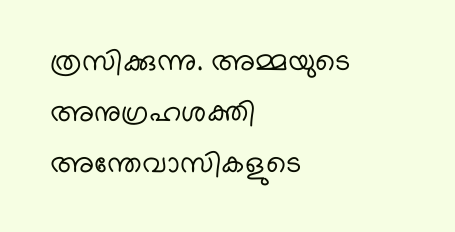ത്രസിക്കുന്നു. അമ്മയുടെ അനുഗ്രഹശക്തി അന്തേവാസികളുടെ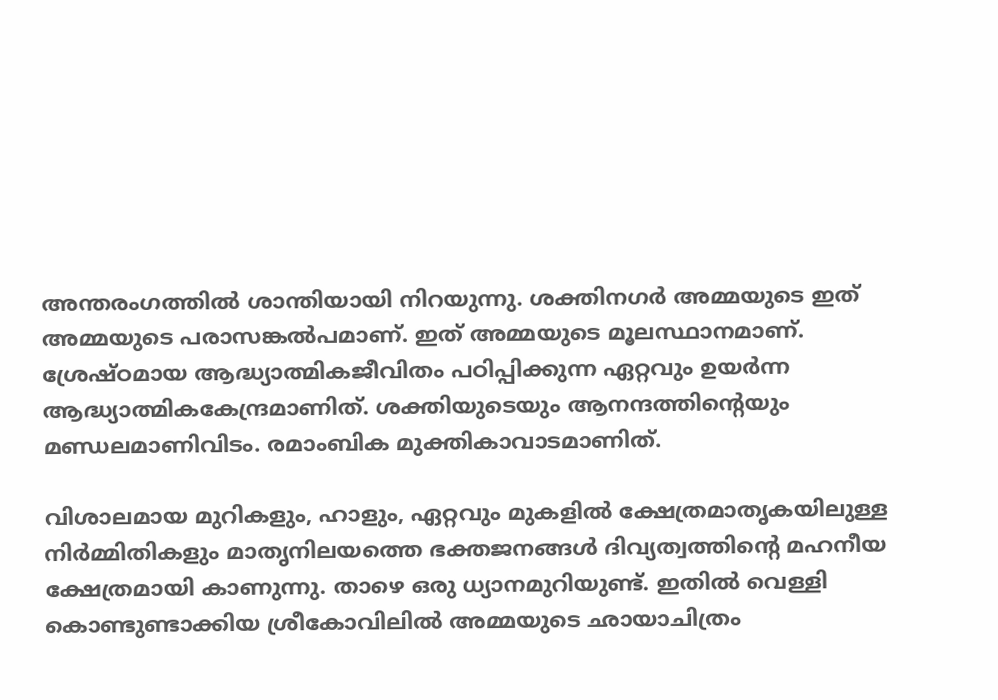അന്തരംഗത്തില്‍ ശാന്തിയായി നിറയുന്നു. ശക്തിനഗര്‍ അമ്മയുടെ ഇത് അമ്മയുടെ പരാസങ്കല്‍പമാണ്. ഇത് അമ്മയുടെ മൂലസ്ഥാനമാണ്. ശ്രേഷ്ഠമായ ആദ്ധ്യാത്മികജീവിതം പഠിപ്പിക്കുന്ന ഏറ്റവും ഉയര്‍ന്ന ആദ്ധ്യാത്മികകേന്ദ്രമാണിത്. ശക്തിയുടെയും ആനന്ദത്തിന്റെയും മണ്ഡലമാണിവിടം. രമാംബിക മുക്തികാവാടമാണിത്.

വിശാലമായ മുറികളും, ഹാളും, ഏറ്റവും മുകളില്‍ ക്ഷേത്രമാതൃകയിലുള്ള നിര്‍മ്മിതികളും മാതൃനിലയത്തെ ഭക്തജനങ്ങള്‍ ദിവ്യത്വത്തിന്റെ മഹനീയ ക്ഷേത്രമായി കാണുന്നു. താഴെ ഒരു ധ്യാനമുറിയുണ്ട്. ഇതില്‍ വെള്ളി കൊണ്ടുണ്ടാക്കിയ ശ്രീകോവിലില്‍ അമ്മയുടെ ഛായാചിത്രം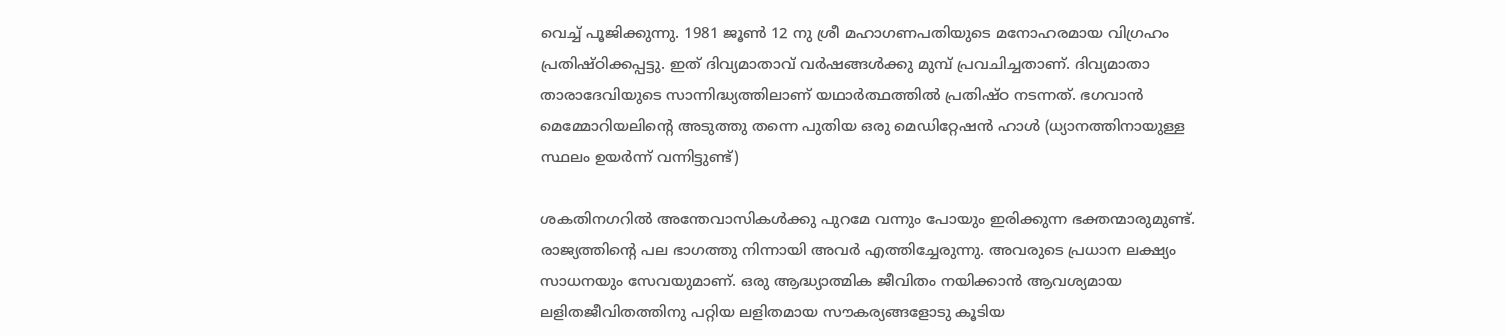വെച്ച് പൂജിക്കുന്നു. 1981 ജൂണ്‍ 12 നു ശ്രീ മഹാഗണപതിയുടെ മനോഹരമായ വിഗ്രഹം പ്രതിഷ്ഠിക്കപ്പട്ടു. ഇത് ദിവ്യമാതാവ് വര്‍ഷങ്ങള്‍ക്കു മുമ്പ് പ്രവചിച്ചതാണ്. ദിവ്യമാതാ താരാദേവിയുടെ സാന്നിദ്ധ്യത്തിലാണ് യഥാര്‍ത്ഥത്തില്‍ പ്രതിഷ്ഠ നടന്നത്. ഭഗവാന്‍ മെമ്മോറിയലിന്റെ അടുത്തു തന്നെ പുതിയ ഒരു മെഡിറ്റേഷന്‍ ഹാള്‍ (ധ്യാനത്തിനായുള്ള സ്ഥലം ഉയര്‍ന്ന് വന്നിട്ടുണ്ട്)

ശകതിനഗറില്‍ അന്തേവാസികള്‍ക്കു പുറമേ വന്നും പോയും ഇരിക്കുന്ന ഭക്തന്മാരുമുണ്ട്. രാജ്യത്തിന്റെ പല ഭാഗത്തു നിന്നായി അവര്‍ എത്തിച്ചേരുന്നു. അവരുടെ പ്രധാന ലക്ഷ്യം സാധനയും സേവയുമാണ്. ഒരു ആദ്ധ്യാത്മിക ജീവിതം നയിക്കാന്‍ ആവശ്യമായ ലളിതജീവിതത്തിനു പറ്റിയ ലളിതമായ സൗകര്യങ്ങളോടു കൂടിയ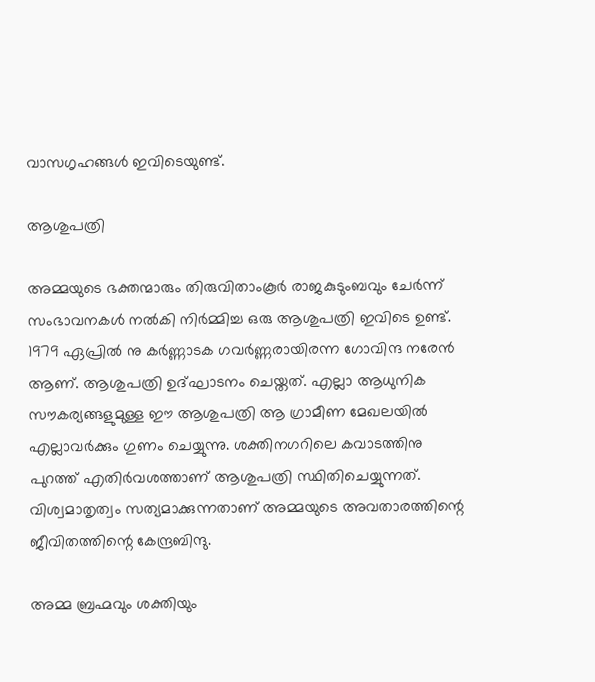വാസഗൃഹങ്ങള്‍ ഇവിടെയുണ്ട്.

ആശുപത്രി

അമ്മയുടെ ഭക്തന്മാരും തിരുവിതാംകൂര്‍ രാജകുടുംബവും ചേര്‍ന്ന് സംഭാവനകള്‍ നല്‍കി നിര്‍മ്മിച്ച ഒരു ആശുപത്രി ഇവിടെ ഉണ്ട്. 1979 ഏപ്രില്‍ നു കര്‍ണ്ണാടക ഗവര്‍ണ്ണരായിരന്ന ഗോവിന്ദ നരേന്‍ ആണ്. ആശുപത്രി ഉദ്ഘാടനം ചെയ്തത്. എല്ലാ ആധുനിക സൗകര്യങ്ങളുമുള്ള ഈ ആശുപത്രി ആ ഗ്രാമീണ മേഖലയില്‍ എല്ലാവര്‍ക്കും ഗുണം ചെയ്യുന്നു. ശക്തിനഗറിലെ കവാടത്തിനു പുറത്ത് എതിര്‍വശത്താണ് ആശുപത്രി സ്ഥിതിചെയ്യുന്നത്. വിശ്വമാതൃത്വം സത്യമാക്കുന്നതാണ് അമ്മയുടെ അവതാരത്തിന്റെ ജീവിതത്തിന്റെ കേന്ദ്രബിന്ദു.

അമ്മ ബ്രഹ്മവും ശക്തിയും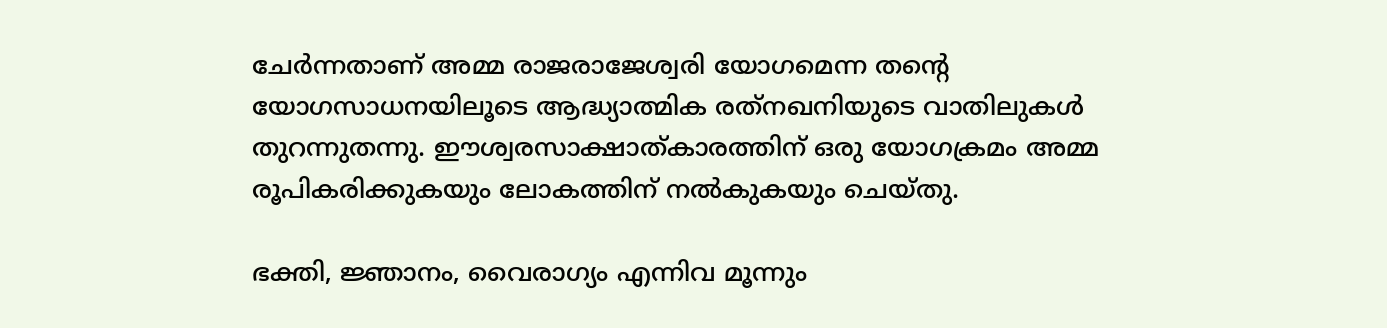ചേര്‍ന്നതാണ് അമ്മ രാജരാജേശ്വരി യോഗമെന്ന തന്റെ യോഗസാധനയിലൂടെ ആദ്ധ്യാത്മിക രത്‌നഖനിയുടെ വാതിലുകള്‍ തുറന്നുതന്നു. ഈശ്വരസാക്ഷാത്കാരത്തിന് ഒരു യോഗക്രമം അമ്മ രൂപികരിക്കുകയും ലോകത്തിന് നല്‍കുകയും ചെയ്തു.

ഭക്തി, ജ്ഞാനം, വൈരാഗ്യം എന്നിവ മൂന്നും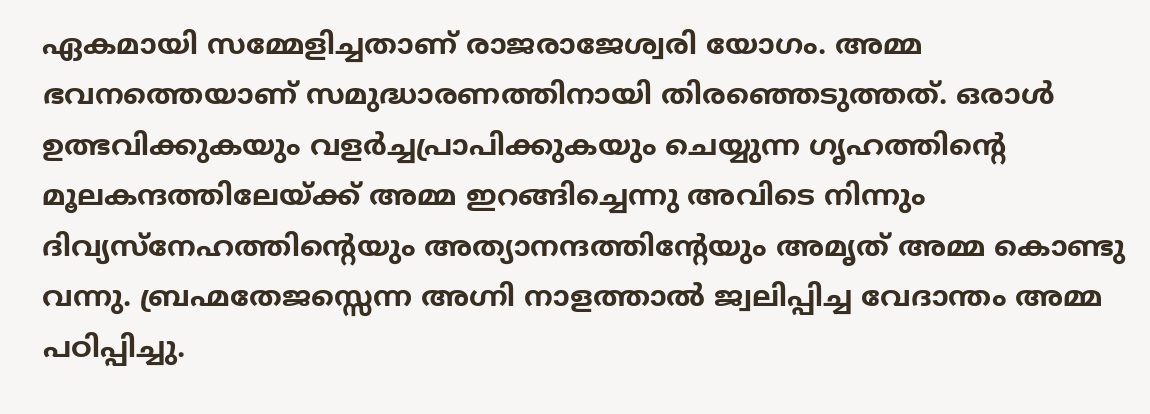ഏകമായി സമ്മേളിച്ചതാണ് രാജരാജേശ്വരി യോഗം. അമ്മ ഭവനത്തെയാണ് സമുദ്ധാരണത്തിനായി തിരഞ്ഞെടുത്തത്. ഒരാള്‍ ഉത്ഭവിക്കുകയും വളര്‍ച്ചപ്രാപിക്കുകയും ചെയ്യുന്ന ഗൃഹത്തിന്റെ മൂലകന്ദത്തിലേയ്‌ക്ക് അമ്മ ഇറങ്ങിച്ചെന്നു അവിടെ നിന്നും ദിവ്യസ്‌നേഹത്തിന്റെയും അത്യാനന്ദത്തിന്റേയും അമൃത് അമ്മ കൊണ്ടു വന്നു. ബ്രഹ്മതേജസ്സെന്ന അഗ്നി നാളത്താല്‍ ജ്വലിപ്പിച്ച വേദാന്തം അമ്മ പഠിപ്പിച്ചു.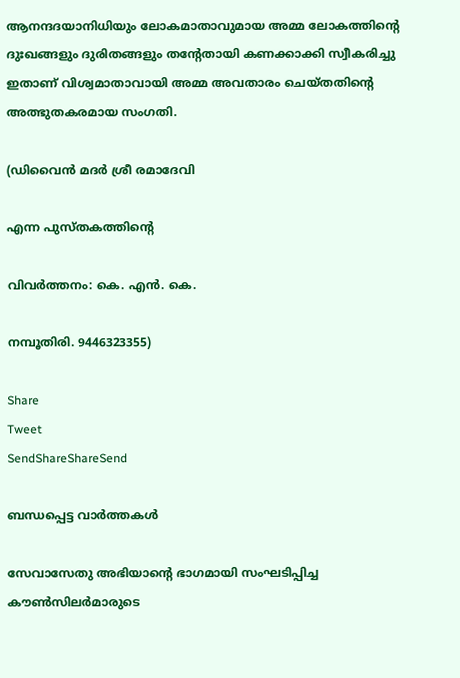ആനന്ദദയാനിധിയും ലോകമാതാവുമായ അമ്മ ലോകത്തിന്റെ ദുഃഖങ്ങളും ദുരിതങ്ങളും തന്റേതായി കണക്കാക്കി സ്വീകരിച്ചു ഇതാണ് വിശ്വമാതാവായി അമ്മ അവതാരം ചെയ്തതിന്റെ അത്ഭുതകരമായ സംഗതി.

(ഡിവൈന്‍ മദര്‍ ശ്രീ രമാദേവി

എന്ന പുസ്തകത്തിന്റെ

വിവര്‍ത്തനം: കെ. എന്‍. കെ.

നമ്പൂതിരി. 9446323355)

Share
Tweet
SendShareShareSend

ബന്ധപ്പെട്ട വാര്‍ത്തകള്‍

സേവാസേതു അഭിയാന്റെ ഭാഗമായി സംഘടിപ്പിച്ച കൗണ്‍സിലര്‍മാരുടെ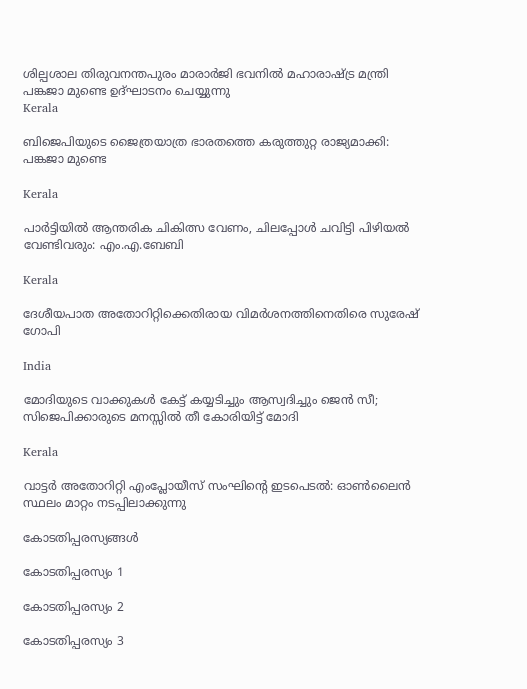ശില്പശാല തിരുവനന്തപുരം മാരാര്‍ജി ഭവനില്‍ മഹാരാഷ്ട്ര മന്ത്രി പങ്കജാ മുണ്ടെ ഉദ്ഘാടനം ചെയ്യുന്നു
Kerala

ബിജെപിയുടെ ജൈത്രയാത്ര ഭാരതത്തെ കരുത്തുറ്റ രാജ്യമാക്കി: പങ്കജാ മുണ്ടെ

Kerala

പാര്‍ട്ടിയില്‍ ആന്തരിക ചികിത്സ വേണം, ചിലപ്പോള്‍ ചവിട്ടി പിഴിയല്‍ വേണ്ടിവരും: എം.എ.ബേബി

Kerala

ദേശീയപാത അതോറിറ്റിക്കെതിരായ വിമര്‍ശനത്തിനെതിരെ സുരേഷ് ഗോപി

India

മോദിയുടെ വാക്കുകള്‍ കേട്ട് കയ്യടിച്ചും ആസ്വദിച്ചും ജെന്‍ സീ; സിജെപിക്കാരുടെ മനസ്സില്‍ തീ കോരിയിട്ട് മോദി

Kerala

വാട്ടര്‍ അതോറിറ്റി എംപ്ലോയീസ് സംഘിന്റെ ഇടപെടല്‍: ഓണ്‍ലൈന്‍ സ്ഥലം മാറ്റം നടപ്പിലാക്കുന്നു

കോടതിപ്പരസ്യങ്ങള്‍

കോടതിപ്പരസ്യം 1

കോടതിപ്പരസ്യം 2

കോടതിപ്പരസ്യം 3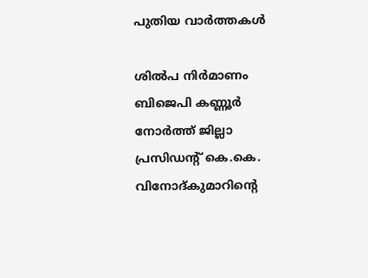പുതിയ വാര്‍ത്തകള്‍

ശില്‍പ നിര്‍മാണം ബിജെപി കണ്ണൂര്‍ നോര്‍ത്ത് ജില്ലാ പ്രസിഡന്റ് കെ.കെ. വിനോദ്കുമാറിന്റെ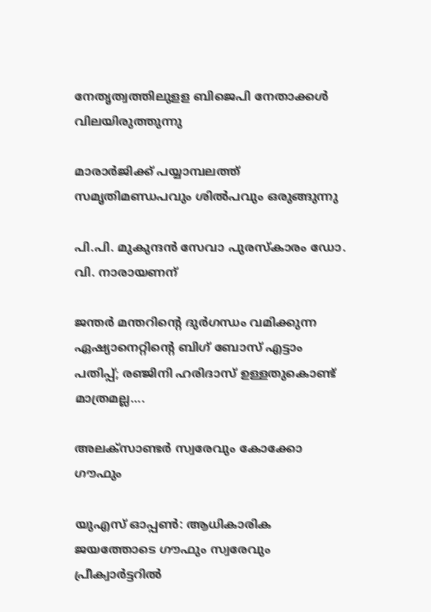നേതൃത്വത്തിലുളള ബിജെപി നേതാക്കള്‍ വിലയിരുത്തുന്നു

മാരാര്‍ജിക്ക് പയ്യാമ്പലത്ത് സമൃതിമണ്ഡപവും ശില്‍പവും ഒരുങ്ങുന്നു

പി.പി. മുകുന്ദന്‍ സേവാ പുരസ്‌കാരം ഡോ. വി. നാരായണന്

ജന്തര്‍ മന്തറിന്റെ ദുര്‍ഗന്ധം വമിക്കുന്ന ഏഷ്യാനെറ്റിന്റെ ബിഗ് ബോസ് എട്ടാം പതിപ്പ്; രഞ്ജിനി ഹരിദാസ് ഉള്ളതുകൊണ്ട് മാത്രമല്ല….

അലക്‌സാണ്ടര്‍ സ്വരേവും കോക്കോ ഗൗഫും

യുഎസ് ഓപ്പണ്‍: ആധികാരിക ജയത്തോടെ ഗൗഫും സ്വരേവും പ്രീക്വാര്‍ട്ടറില്‍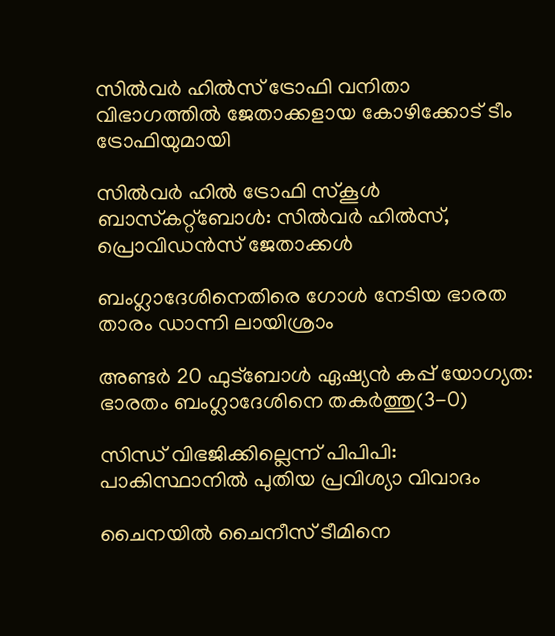സില്‍വര്‍ ഹില്‍സ് ട്രോഫി വനിതാ വിഭാഗത്തില്‍ ജേതാക്കളായ കോഴിക്കോട് ടീം ട്രോഫിയുമായി

സില്‍വര്‍ ഹില്‍ ട്രോഫി സ്‌കൂള്‍ ബാസ്‌കറ്റ്‌ബോള്‍: സില്‍വര്‍ ഹില്‍സ്, പ്രൊവിഡന്‍സ് ജേതാക്കള്‍

ബംഗ്ലാദേശിനെതിരെ ഗോള്‍ നേടിയ ഭാരത താരം ഡാന്നി ലായിശ്രാം

അണ്ടര്‍ 20 ഫുട്‌ബോള്‍ ഏഷ്യന്‍ കപ്പ് യോഗ്യത: ഭാരതം ബംഗ്ലാദേശിനെ തകര്‍ത്തു(3-0)

സിന്ധ് വിഭജിക്കില്ലെന്ന് പിപിപി: പാകിസ്ഥാനില്‍ പുതിയ പ്രവിശ്യാ വിവാദം

ചൈനയില്‍ ചൈനീസ് ടീമിനെ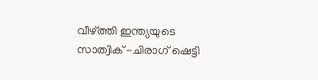വീഴ്‌ത്തി ഇന്ത്യയുടെ സാത്വിക് -ചിരാഗ് ഷെട്ടി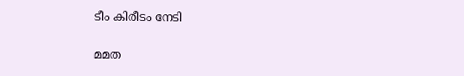ടീം കിരീടം നേടി

മമത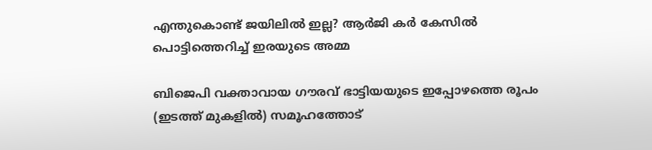എന്തുകൊണ്ട് ജയിലില്‍ ഇല്ല? ആര്‍ജി കര്‍ കേസില്‍ പൊട്ടിത്തെറിച്ച് ഇരയുടെ അമ്മ

ബിജെപി വക്താവായ ഗൗരവ് ഭാട്ടിയയുടെ ഇപ്പോഴത്തെ രൂപം (ഇടത്ത് മുകളില്‍) സമൂഹത്തോട്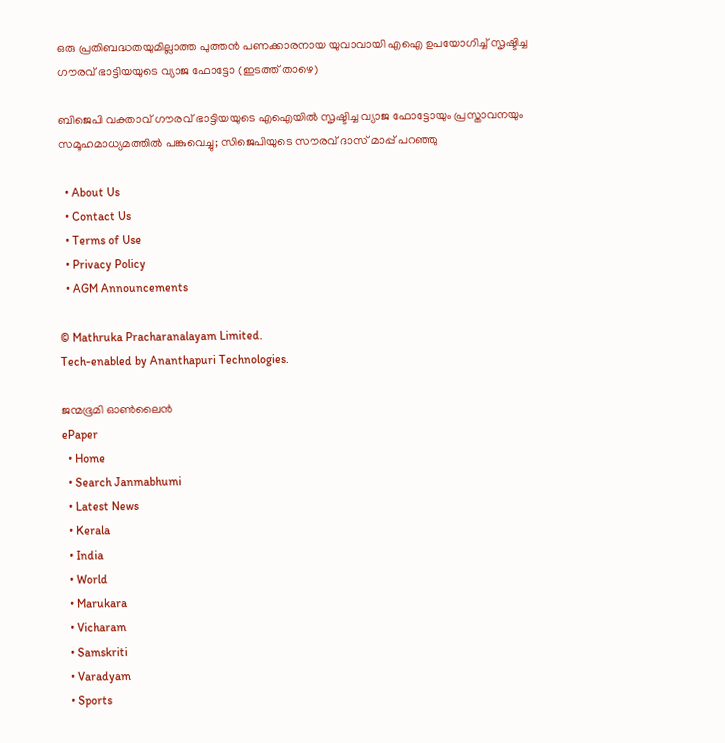ഒരു പ്രതിബദ്ധതയുമില്ലാത്ത പുത്തന്‍ പണക്കാരനായ യുവാവായി എഐ ഉപയോഗിച്ച് സൃഷ്ടിച്ച ഗൗരവ് ഭാട്ടിയയുടെ വ്യാജ ഫോട്ടോ (ഇടത്ത് താഴെ)

ബിജെപി വക്താവ് ഗൗരവ് ഭാട്ടിയയുടെ എഐയില്‍ സൃഷ്ടിച്ച വ്യാജ ഫോട്ടോയും പ്രസ്താവനയും സമൂഹമാധ്യമത്തില്‍ പങ്കുവെച്ചു; സിജെപിയുടെ സൗരവ് ദാസ് മാപ്പ് പറഞ്ഞു

  • About Us
  • Contact Us
  • Terms of Use
  • Privacy Policy
  • AGM Announcements

© Mathruka Pracharanalayam Limited.
Tech-enabled by Ananthapuri Technologies.

ജന്മഭൂമി ഓണ്‍ലൈന്‍
ePaper
  • Home
  • Search Janmabhumi
  • Latest News
  • Kerala
  • India
  • World
  • Marukara
  • Vicharam
  • Samskriti
  • Varadyam
  • Sports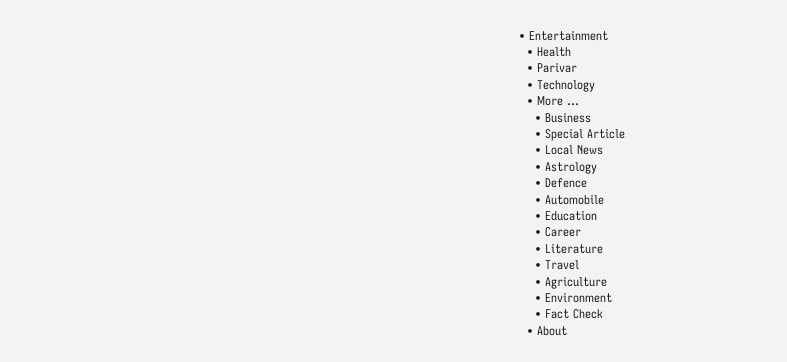• Entertainment
  • Health
  • Parivar
  • Technology
  • More …
    • Business
    • Special Article
    • Local News
    • Astrology
    • Defence
    • Automobile
    • Education
    • Career
    • Literature
    • Travel
    • Agriculture
    • Environment
    • Fact Check
  • About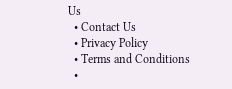Us
  • Contact Us
  • Privacy Policy
  • Terms and Conditions
  •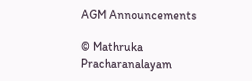AGM Announcements

© Mathruka Pracharanalayam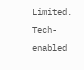Limited.
Tech-enabled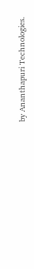by Ananthapuri Technologies.